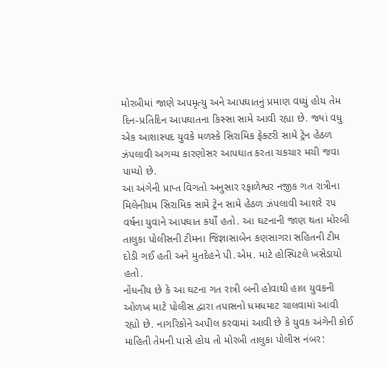મોરબીમાં જાણે અપમૃત્યુ અને આપઘાતનું પ્રમાણ વધ્યું હોય તેમ દિન-પ્રતિદિન આપઘાતના કિસ્સા સામે આવી રહ્યા છે. જ્યાં વધુ એક આશાસ્પદ યુવકે મળસ્કે સિરામિક ફેક્ટરી સામે ટ્રેન હેઠળ ઝંપલાવી અગમ્ય કારણોસર આપઘાત કરતા ચકચાર મચી જવા પામ્યો છે.
આ અંગેની પ્રાપ્ત વિગતો અનુસાર રફાળેશ્વર નજીક ગત રાત્રીના મિલેનીયમ સિરામિક સામે ટ્રેન સામે હેઠળ ઝંપલાવી આશરે ૨૫ વર્ષના યુવાને આપઘાત કર્યોં હતો. આ ઘટનાની જાણ થતા મોરબી તાલુકા પોલીસની ટીમના જિજ્ઞાસાબેન કણસાગરા સહિતની ટીમ દોડી ગઈ હતી અને મુતદેહને પી.એમ. માટે હોસ્પિટલે ખસેડાયો હતો.
નોંધનીય છે કે આ ઘટના ગત રાત્રી બની હોવાથી હાલ યુવકની ઓળખ માટે પોલીસ દ્વારા તપાસનો ધમધમાટ ચાલવામાં આવી રહ્યો છે. નાગરિકોને અપીલ કરવામાં આવી છે કે યુવક અંગેની કોઈ માહિતી તેમની પાસે હોય તો મોરબી તાલુકા પોલીસ નંબર: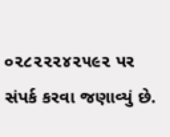૦૨૮૨૨૨૪૨૫૯૨ પર સંપર્ક કરવા જણાવ્યું છે.